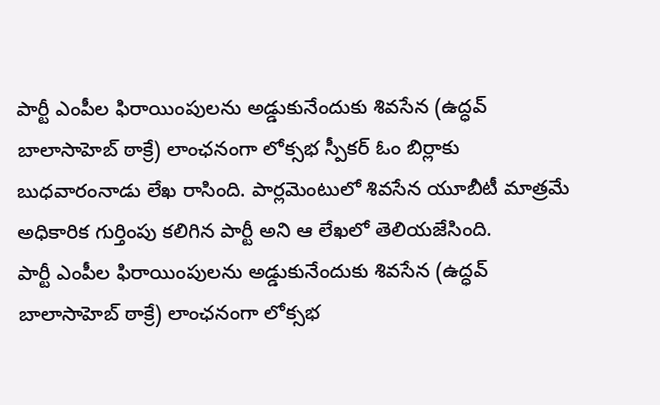పార్టీ ఎంపీల ఫిరాయింపులను అడ్డుకునేందుకు శివసేన (ఉద్ధవ్ బాలాసాహెబ్ ఠాక్రే) లాంఛనంగా లోక్సభ స్పీకర్ ఓం బిర్లాకు బుధవారంనాడు లేఖ రాసింది. పార్లమెంటులో శివసేన యూబీటీ మాత్రమే అధికారిక గుర్తింపు కలిగిన పార్టీ అని ఆ లేఖలో తెలియజేసింది.
పార్టీ ఎంపీల ఫిరాయింపులను అడ్డుకునేందుకు శివసేన (ఉద్ధవ్ బాలాసాహెబ్ ఠాక్రే) లాంఛనంగా లోక్సభ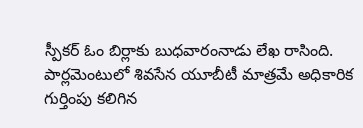స్పీకర్ ఓం బిర్లాకు బుధవారంనాడు లేఖ రాసింది. పార్లమెంటులో శివసేన యూబీటీ మాత్రమే అధికారిక గుర్తింపు కలిగిన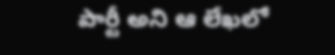పార్టీ అని ఆ లేఖలో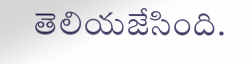తెలియజేసింది.